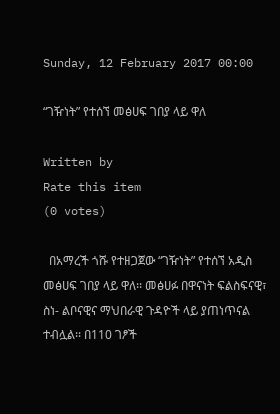Sunday, 12 February 2017 00:00

“ገዥነት” የተሰኘ መፅሀፍ ገበያ ላይ ዋለ

Written by
Rate this item
(0 votes)

  በአማረች ጎሹ የተዘጋጀው “ገዥነት” የተሰኘ አዲስ መፅሀፍ ገበያ ላይ ዋለ፡፡ መፅሀፉ በዋናነት ፍልስፍናዊ፣
ስነ- ልቦናዊና ማህበራዊ ጉዳዮች ላይ ያጠነጥናል ተብሏል፡፡ በ110 ገፆች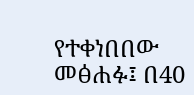የተቀነበበው መፅሐፉ፤ በ40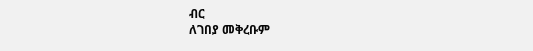ብር
ለገበያ መቅረቡም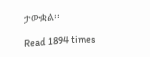ታውቋል፡፡

Read 1894 times